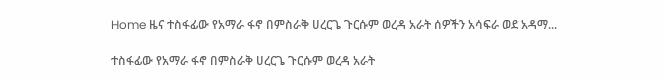Home ዜና ተስፋፊው የአማራ ፋኖ በምስራቅ ሀረርጌ ጉርሱም ወረዳ አራት ሰዎችን አሳፍራ ወደ አዳማ...

ተስፋፊው የአማራ ፋኖ በምስራቅ ሀረርጌ ጉርሱም ወረዳ አራት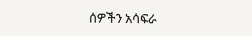ሰዎችን አሳፍራ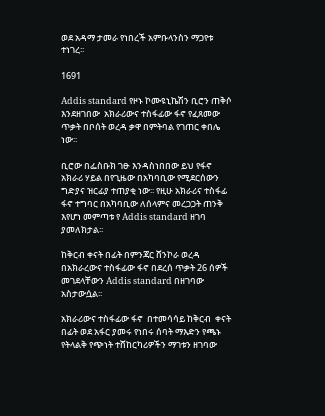ወደ አዳማ ታመራ የነበረች አምቡላንስን ማጋየቱ ተነገረ፡፡

1691

Addis standard የዞኑ ኮሙዩኒኬሽን ቢሮን ጠቅሶ እንደዘገበው  አክራሪውና ተስፋፊው ፋኖ የፈጸመው ጥቃት በቦሰት ወረዳ ቃዋ በምትባል የገጠር ቀበሌ ነው፡፡

ቢሮው በፌስቡክ ገፁ እንዳስነበበው ይህ የፋኖ አክራሪ ሃይል በየጊዜው በአካባቢው የሚደርሰውን ግድያና ዝርፊያ ተጠያቂ ነው፡፡ የዚሁ አክራሪና ተስፋፊ ፋኖ ተግባር በአካባቢው ለሰላምና መረጋጋት ጠንቅ እየሆነ መምጣቱ የ Addis standard ዘገባ ያመለክታል፡፡

ከቅርብ ቀናት በፊት በምንጃር ሸንኮራ ወረዳ በአክራረውና ተስፋፊው ፋኖ በደረሰ ጥቃት 26 ሰዎች መገደላቸውን Addis standard በዘገባው አስታውሷል፡፡

አክራሪውና ተስፋፊው ፋኖ  በተመሳሳይ ከቅርብ  ቀናት በፊት ወደ አፋር ያመሩ የነበሩ ሰባት ማእድን የጫኑ የትላልቅ የጭነት ተሸከርካሪዎችን ማገቱን ዘገባው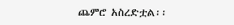ጨምሮ አስረድቷል፡፡